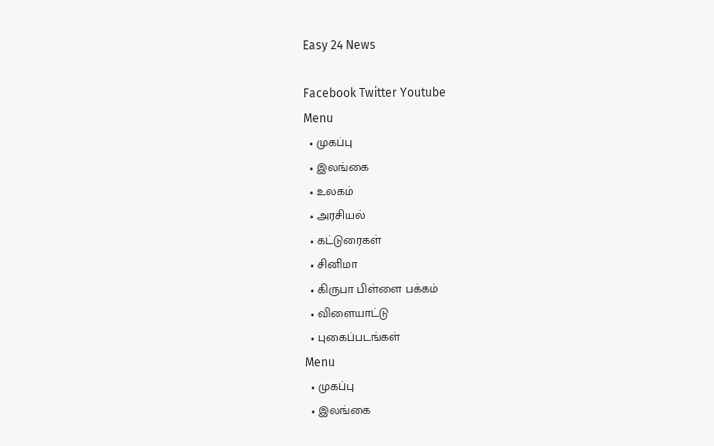Easy 24 News

Facebook Twitter Youtube
Menu
  • முகப்பு
  • இலங்கை
  • உலகம்
  • அரசியல்
  • கட்டுரைகள்
  • சினிமா
  • கிருபா பிள்ளை பக்கம்
  • விளையாட்டு
  • புகைப்படங்கள்
Menu
  • முகப்பு
  • இலங்கை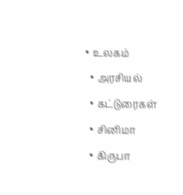• உலகம்
  • அரசியல்
  • கட்டுரைகள்
  • சினிமா
  • கிருபா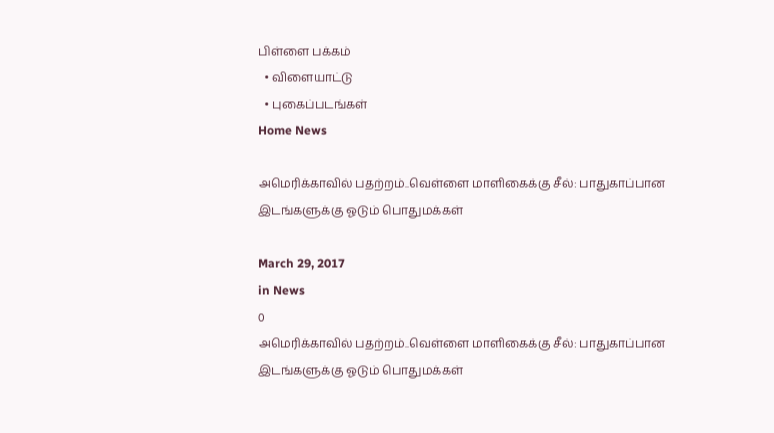பிள்ளை பக்கம்
  • விளையாட்டு
  • புகைப்படங்கள்
Home News

அமெரிக்காவில் பதற்றம்..வெள்ளை மாளிகைக்கு சீல்: பாதுகாப்பான இடங்களுக்கு ஓடும் பொதுமக்கள்

March 29, 2017
in News
0
அமெரிக்காவில் பதற்றம்..வெள்ளை மாளிகைக்கு சீல்: பாதுகாப்பான இடங்களுக்கு ஓடும் பொதுமக்கள்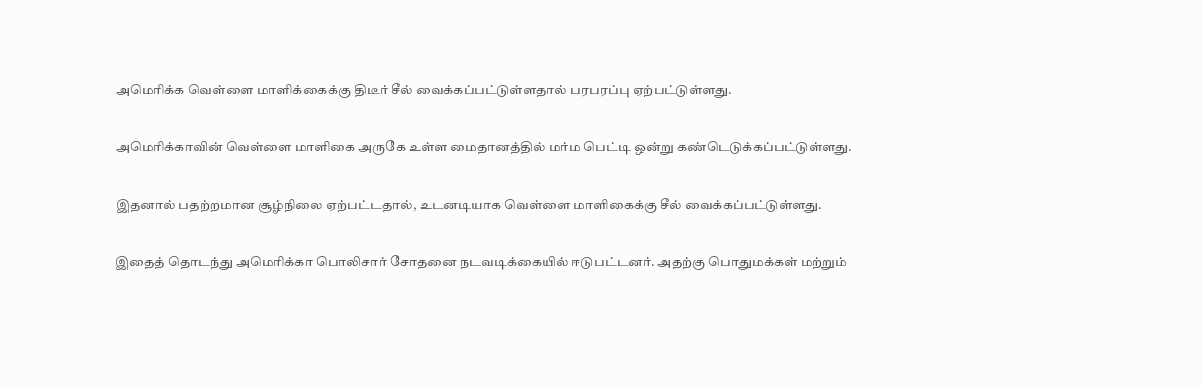அமெரிக்க வெள்ளை மாளிக்கைக்கு திடீர் சீல் வைக்கப்பட்டுள்ளதால் பரபரப்பு ஏற்பட்டுள்ளது.

அமெரிக்காவின் வெள்ளை மாளிகை அருகே உள்ள மைதானத்தில் மர்ம பெட்டி ஒன்று கண்டெடுக்கப்பட்டுள்ளது.

இதனால் பதற்றமான சூழ்நிலை ஏற்பட்டதால், உடனடியாக வெள்ளை மாளிகைக்கு சீல் வைக்கப்பட்டுள்ளது.

இதைத் தொடந்து அமெரிக்கா பொலிசார் சோதனை நடவடிக்கையில் ஈடுபட்டனர். அதற்கு பொதுமக்கள் மற்றும்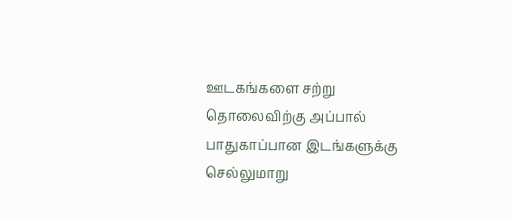ஊடகங்களை சற்று தொலைவிற்கு அப்பால் பாதுகாப்பான இடங்களுக்கு செல்லுமாறு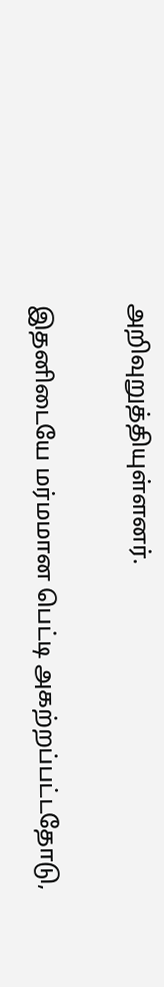அறிவுறுத்தியுள்ளனர்.

இதனிடையே மர்மமான பெட்டி அகற்றப்பட்டதோடு,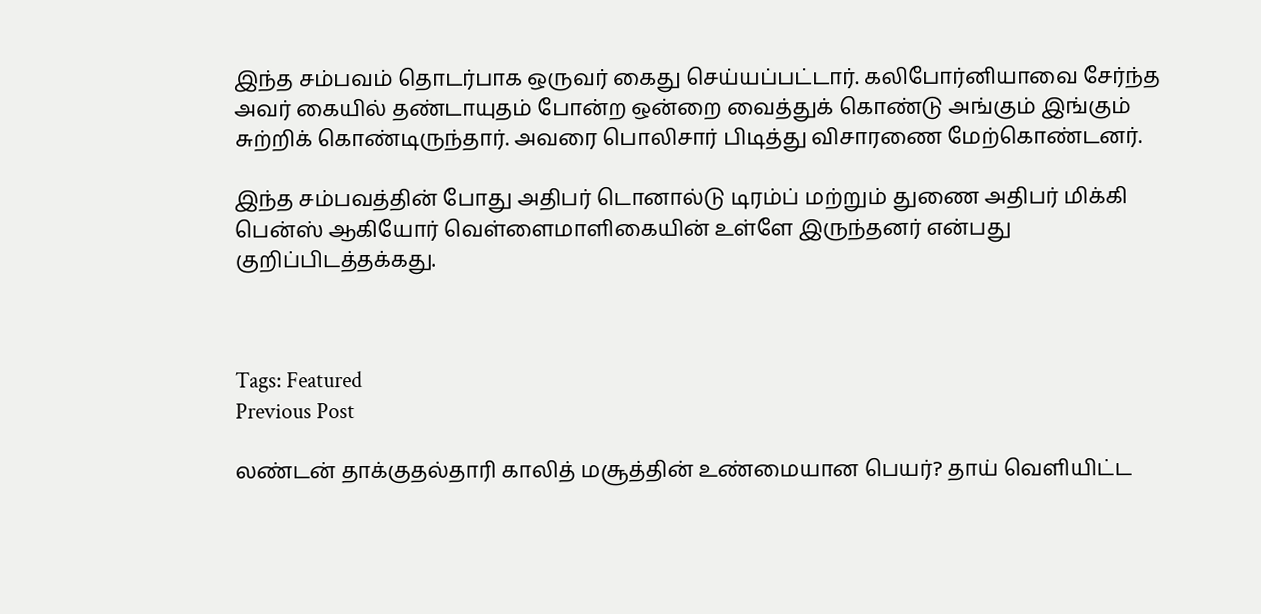இந்த சம்பவம் தொடர்பாக ஒருவர் கைது செய்யப்பட்டார். கலிபோர்னியாவை சேர்ந்த அவர் கையில் தண்டாயுதம் போன்ற ஒன்றை வைத்துக் கொண்டு அங்கும் இங்கும் சுற்றிக் கொண்டிருந்தார். அவரை பொலிசார் பிடித்து விசாரணை மேற்கொண்டனர்.

இந்த சம்பவத்தின் போது அதிபர் டொனால்டு டிரம்ப் மற்றும் துணை அதிபர் மிக்கி பென்ஸ் ஆகியோர் வெள்ளைமாளிகையின் உள்ளே இருந்தனர் என்பது குறிப்பிடத்தக்கது.



Tags: Featured
Previous Post

லண்டன் தாக்குதல்தாரி காலித் மசூத்தின் உண்மையான பெயர்? தாய் வெளியிட்ட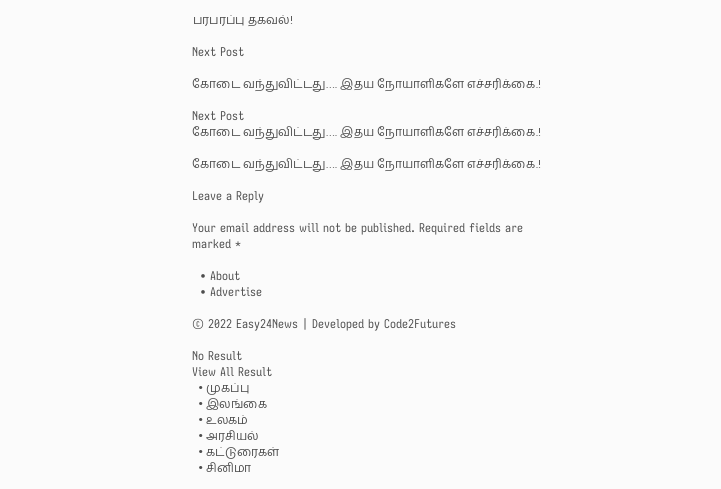பரபரப்பு தகவல்!

Next Post

கோடை வந்துவிட்டது…. இதய நோயாளிகளே எச்சரிக்கை.!

Next Post
கோடை வந்துவிட்டது…. இதய நோயாளிகளே எச்சரிக்கை.!

கோடை வந்துவிட்டது…. இதய நோயாளிகளே எச்சரிக்கை.!

Leave a Reply

Your email address will not be published. Required fields are marked *

  • About
  • Advertise

© 2022 Easy24News | Developed by Code2Futures

No Result
View All Result
  • முகப்பு
  • இலங்கை
  • உலகம்
  • அரசியல்
  • கட்டுரைகள்
  • சினிமா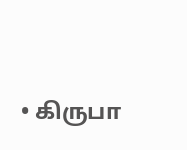• கிருபா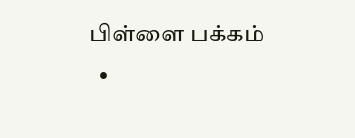பிள்ளை பக்கம்
  •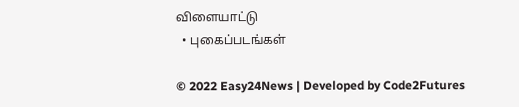விளையாட்டு
  • புகைப்படங்கள்

© 2022 Easy24News | Developed by Code2Futures